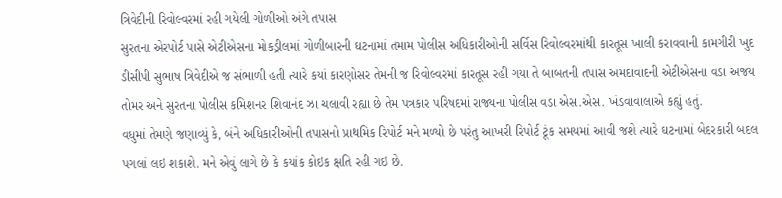ત્રિવેદીની રિવોલ્વરમાં રહી ગયેલી ગોળીઓ અંગે તપાસ
સુરતના એરપોર્ટ પાસે એટીએસના મોકડ્રીલમાં ગોળીબારની ઘટનામાં તમામ પોલીસ અધિકારીઓની સર્વિસ રિવોલ્વરમાંથી કારતૂસ ખાલી કરાવવાની કામગીરી ખુદ ડીસીપી સુભાષ ત્રિવેદીએ જ સંભાળી હતી ત્યારે કયાં કારણોસર તેમની જ રિવોલ્વરમાં કારતૂસ રહી ગયા તે બાબતની તપાસ અમદાવાદની એટીએસના વડા અજય તોમર અને સુરતના પોલીસ કમિશનર શિવાનંદ ઝા ચલાવી રહ્યા છે તેમ પત્રકાર પરિષદમાં રાજ્યના પોલીસ વડા એસ.એસ. ખંડવાવાલાએ કહ્યું હતું.
વધુમાં તેમણે જણાવ્યું કે, બંને અધિકારીઓની તપાસનો પ્રાથમિક રિપોર્ટ મને મળ્યો છે પરંતુ આખરી રિપોર્ટ ટૂંક સમયમાં આવી જશે ત્યારે ઘટનામાં બેદરકારી બદલ પગલાં લઇ શકાશે. મને એવું લાગે છે કે કયાંક કોઇક ક્ષતિ રહી ગઇ છે.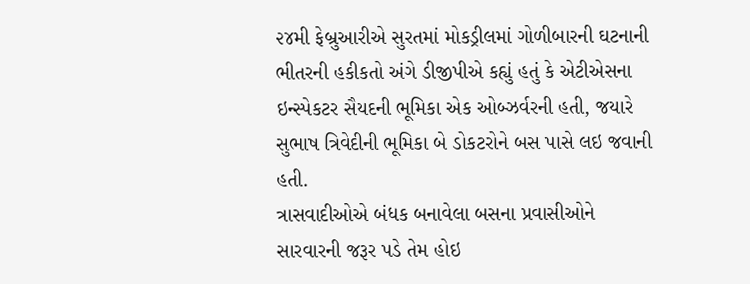૨૪મી ફેબ્રુઆરીએ સુરતમાં મોકડ્રીલમાં ગોળીબારની ઘટનાની ભીતરની હકીકતો અંગે ડીજીપીએ કહ્યું હતું કે એટીએસના ઇન્સ્પેકટર સૈયદની ભૂમિકા એક ઓબ્ઝર્વરની હતી, જયારે સુભાષ ત્રિવેદીની ભૂમિકા બે ડોકટરોને બસ પાસે લઇ જવાની હતી.
ત્રાસવાદીઓએ બંધક બનાવેલા બસના પ્રવાસીઓને સારવારની જરૂર પડે તેમ હોઇ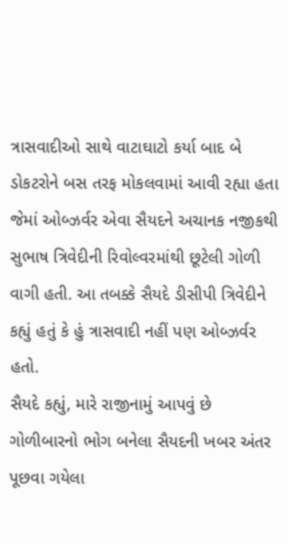ત્રાસવાદીઓ સાથે વાટાઘાટો કર્યા બાદ બે ડોકટરોને બસ તરફ મોકલવામાં આવી રહ્યા હતા જેમાં ઓબ્ઝર્વર એવા સૈયદને અચાનક નજીકથી સુભાષ ત્રિવેદીની રિવોલ્વરમાંથી છૂટેલી ગોળી વાગી હતી. આ તબક્કે સૈયદે ડીસીપી ત્રિવેદીને કહ્યું હતું કે હું ત્રાસવાદી નહીં પણ ઓબ્ઝર્વર હતો.
સૈયદે કહ્યું, મારે રાજીનામું આપવું છે
ગોળીબારનો ભોગ બનેલા સૈયદની ખબર અંતર પૂછવા ગયેલા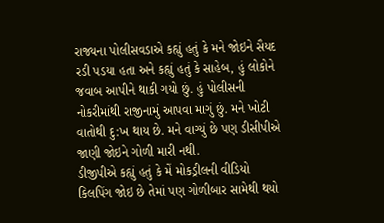રાજ્યના પોલીસવડાએ કહ્યું હતું કે મને જોઇને સૈયદ રડી પડયા હતા અને કહ્યું હતું કે સાહેબ, હું લોકોને જવાબ આપીને થાકી ગયો છું. હું પોલીસની નોકરીમાંથી રાજીનામું આપવા માગું છું. મને ખોટી વાતોથી દુ:ખ થાય છે. મને વાગ્યું છે પણ ડીસીપીએ જાણી જોઇને ગોળી મારી નથી.
ડીજીપીએ કહ્યું હતું કે મેં મોકડ્રીલની વીડિયો કિલપિંગ જોઇ છે તેમાં પણ ગોળીબાર સામેથી થયો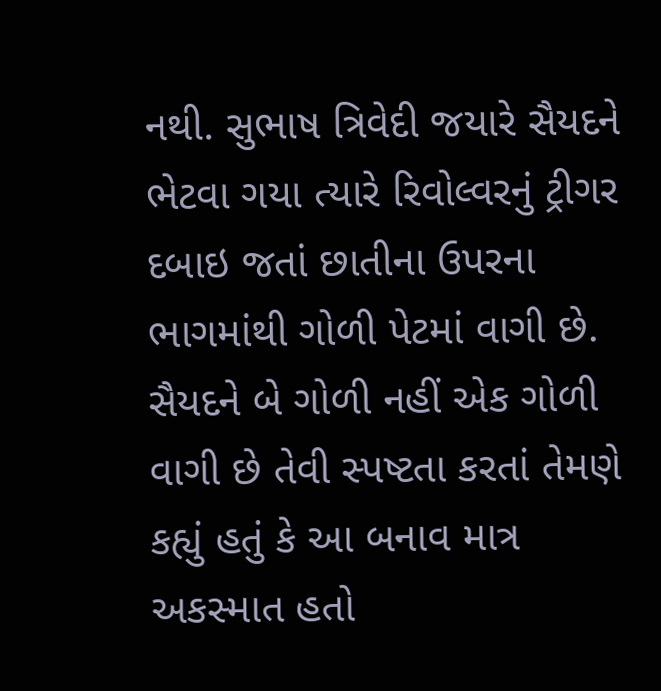નથી. સુભાષ ત્રિવેદી જયારે સૈયદને ભેટવા ગયા ત્યારે રિવોલ્વરનું ટ્રીગર દબાઇ જતાં છાતીના ઉપરના ભાગમાંથી ગોળી પેટમાં વાગી છે. સૈયદને બે ગોળી નહીં એક ગોળી વાગી છે તેવી સ્પષ્ટતા કરતાં તેમણે કહ્યું હતું કે આ બનાવ માત્ર અકસ્માત હતો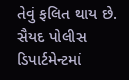તેવું ફલિત થાય છે. સૈયદ પોલીસ ડિપાર્ટમેન્ટમાં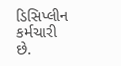ડિસિપ્લીન કર્મચારી છે.